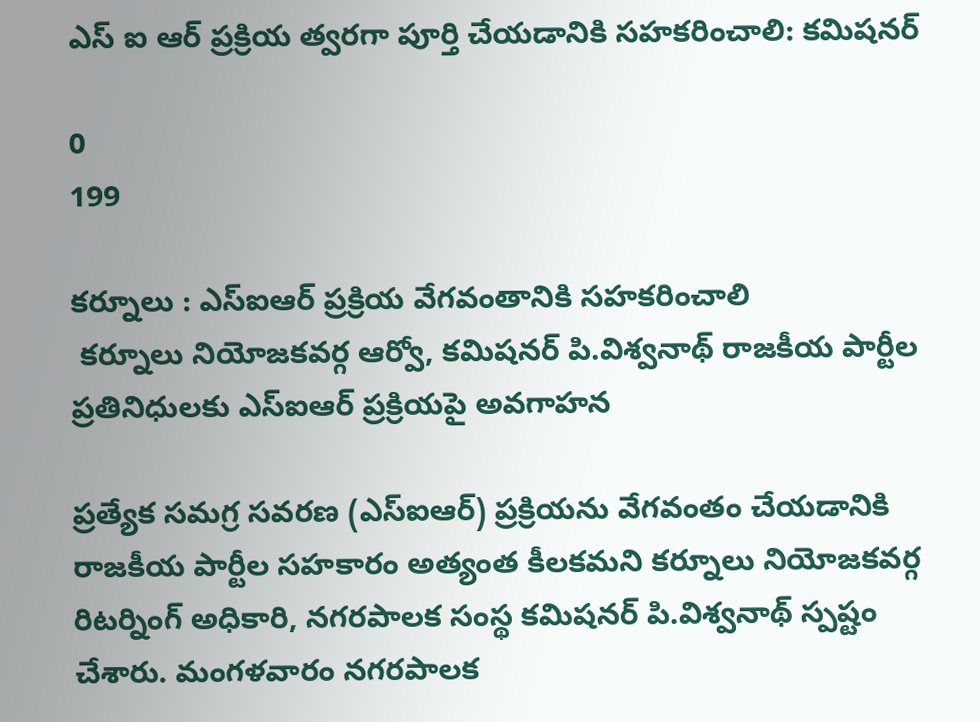ఎస్ ఐ ఆర్ ప్రక్రియ త్వరగా పూర్తి చేయడానికి సహకరించాలి: కమిషనర్

0
199

కర్నూలు : ఎస్‌ఐఆర్ ప్రక్రియ వేగవంతానికి సహకరించాలి
 కర్నూలు నియోజకవర్గ ఆర్వో, కమిషనర్ పి.విశ్వనాథ్ రాజకీయ పార్టీల ప్రతినిధులకు ఎస్‌ఐఆర్ ప్రక్రియపై అవగాహన

ప్రత్యేక సమగ్ర సవరణ (ఎస్‌ఐఆర్) ప్రక్రియను వేగవంతం చేయడానికి రాజకీయ పార్టీల సహకారం అత్యంత కీలకమని కర్నూలు నియోజకవర్గ రిటర్నింగ్ అధికారి, నగరపాలక సంస్థ కమిషనర్ పి.విశ్వనాథ్ స్పష్టం చేశారు. మంగళవారం నగరపాలక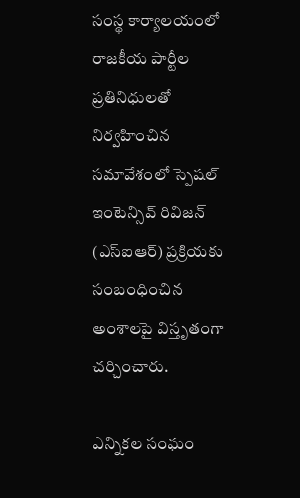సంస్థ కార్యాలయంలో రాజకీయ పార్టీల ప్రతినిధులతో నిర్వహించిన సమావేశంలో స్పెషల్ ఇంటెన్సివ్ రివిజన్ (ఎస్‌ఐఆర్) ప్రక్రియకు సంబంధించిన అంశాలపై విస్తృతంగా చర్చించారు.

ఎన్నికల సంఘం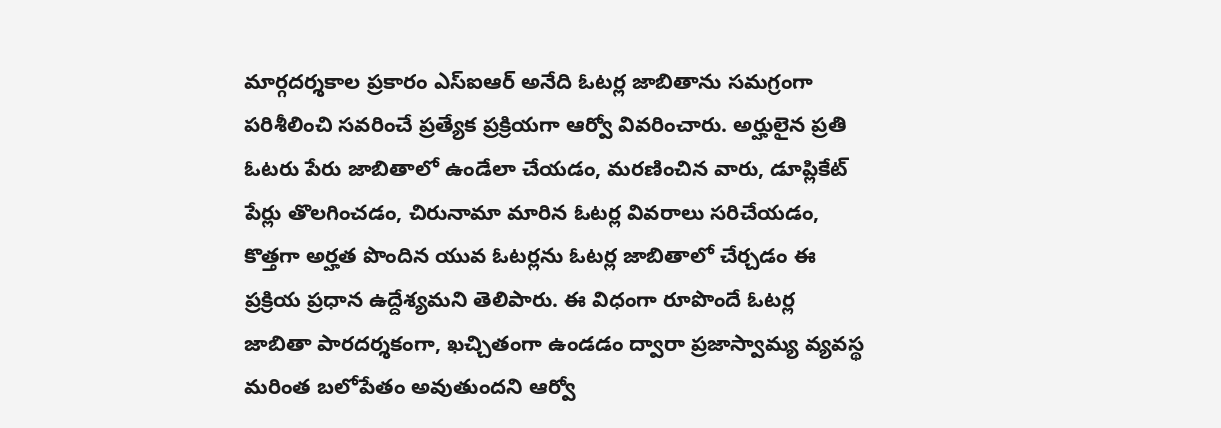మార్గదర్శకాల ప్రకారం ఎస్‌ఐఆర్ అనేది ఓటర్ల జాబితాను సమగ్రంగా పరిశీలించి సవరించే ప్రత్యేక ప్రక్రియగా ఆర్వో వివరించారు. అర్హులైన ప్రతి ఓటరు పేరు జాబితాలో ఉండేలా చేయడం, మరణించిన వారు, డూప్లికేట్ పేర్లు తొలగించడం, చిరునామా మారిన ఓటర్ల వివరాలు సరిచేయడం, కొత్తగా అర్హత పొందిన యువ ఓటర్లను ఓటర్ల జాబితాలో చేర్చడం ఈ ప్రక్రియ ప్రధాన ఉద్దేశ్యమని తెలిపారు. ఈ విధంగా రూపొందే ఓటర్ల జాబితా పారదర్శకంగా, ఖచ్చితంగా ఉండడం ద్వారా ప్రజాస్వామ్య వ్యవస్థ మరింత బలోపేతం అవుతుందని ఆర్వో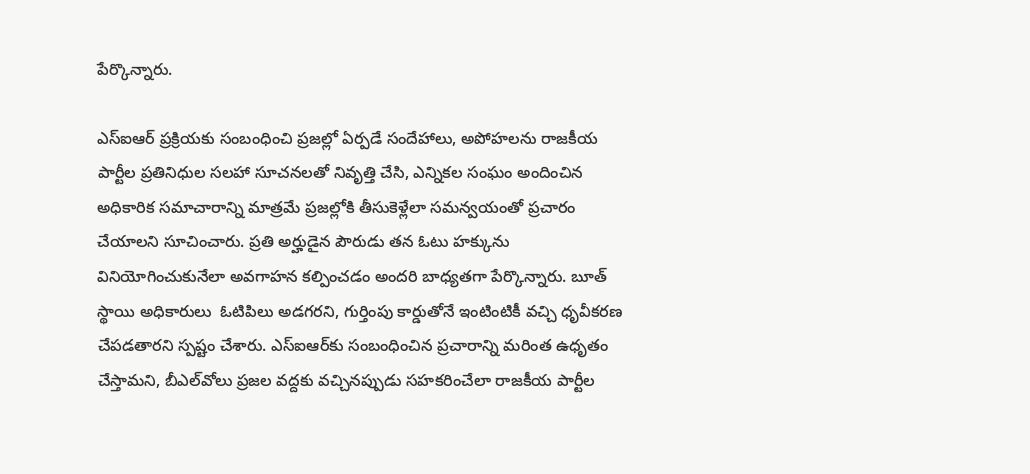పేర్కొన్నారు.

ఎస్‌ఐఆర్ ప్రక్రియకు సంబంధించి ప్రజల్లో ఏర్పడే సందేహాలు, అపోహలను రాజకీయ పార్టీల ప్రతినిధుల సలహా సూచనలతో నివృత్తి చేసి, ఎన్నికల సంఘం అందించిన అధికారిక సమాచారాన్ని మాత్రమే ప్రజల్లోకి తీసుకెళ్లేలా సమన్వయంతో ప్రచారం చేయాలని సూచించారు. ప్రతి అర్హుడైన పౌరుడు తన ఓటు హక్కును వినియోగించుకునేలా అవగాహన కల్పించడం అందరి బాధ్యతగా పేర్కొన్నారు. బూత్ స్థాయి అధికారులు  ఓటిపిలు అడగరని, గుర్తింపు కార్డుతోనే ఇంటింటికీ వచ్చి ధృవీకరణ చేపడతారని స్పష్టం చేశారు. ఎస్‌ఐఆర్‌కు సంబంధించిన ప్రచారాన్ని మరింత ఉధృతం చేస్తామని, బీఎల్‌వోలు ప్రజల వద్దకు వచ్చినప్పుడు సహకరించేలా రాజకీయ పార్టీల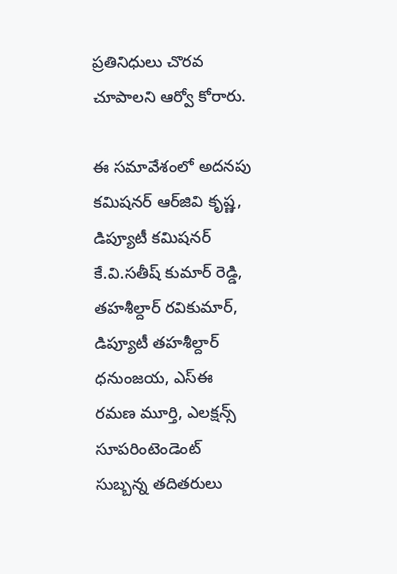ప్రతినిధులు చొరవ చూపాలని ఆర్వో కోరారు.

ఈ సమావేశంలో అదనపు కమిషనర్ ఆర్‌జి‌వి కృష్ణ, డిప్యూటీ కమిషనర్ కే.వి.సతీష్ కుమార్ రెడ్డి, తహశీల్దార్ రవికుమార్, డిప్యూటీ తహశీల్దార్ ధనుంజయ, ఎస్‌ఈ రమణ మూర్తి, ఎలక్షన్స్ సూపరింటెండెంట్ సుబ్బన్న తదితరులు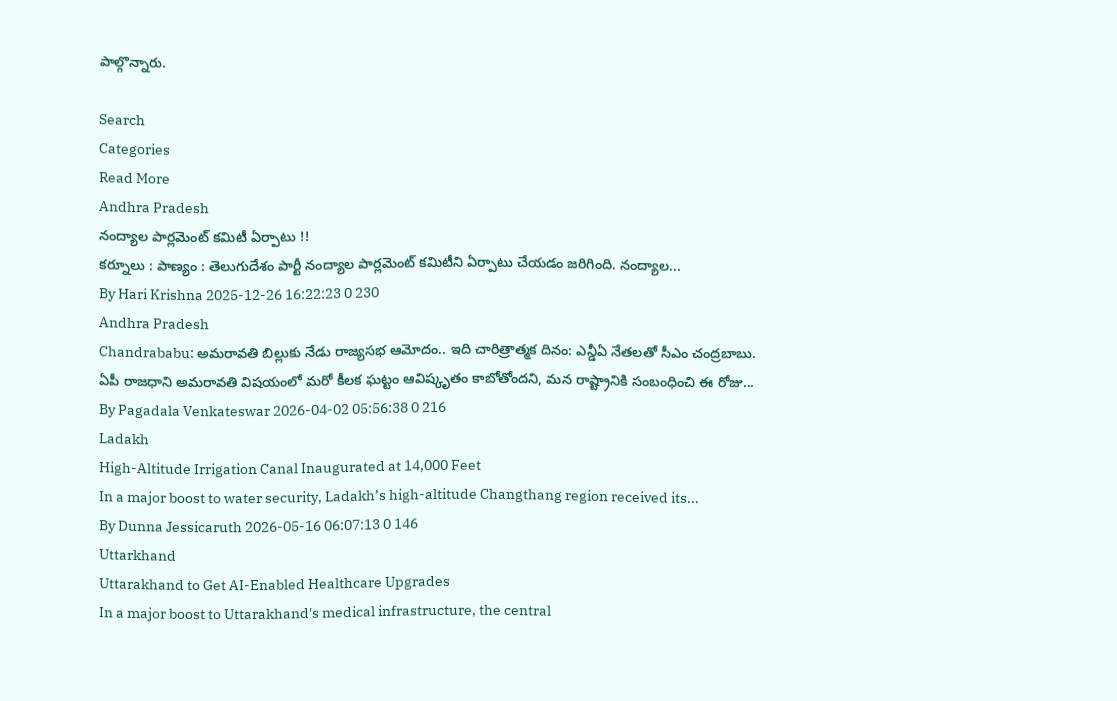పాల్గొన్నారు.

Search
Categories
Read More
Andhra Pradesh
నంద్యాల పార్లమెంట్ కమిటీ ఏర్పాటు !!
కర్నూలు : పాణ్యం : తెలుగుదేశం పార్టీ నంద్యాల పార్లమెంట్ కమిటీని ఏర్పాటు చేయడం జరిగింది. నంద్యాల...
By Hari Krishna 2025-12-26 16:22:23 0 230
Andhra Pradesh
Chandrababu: అమరావతి బిల్లుకు నేడు రాజ్యసభ ఆమోదం.. ఇది చారిత్రాత్మక దినం: ఎన్డీఏ నేతలతో సీఎం చంద్రబాబు.
ఏపీ రాజధాని అమరావతి విషయంలో మరో కీలక ఘట్టం ఆవిష్కృతం కాబోతోందని, మన రాష్ట్రానికి సంబంధించి ఈ రోజు...
By Pagadala Venkateswar 2026-04-02 05:56:38 0 216
Ladakh
High-Altitude Irrigation Canal Inaugurated at 14,000 Feet
In a major boost to water security, Ladakh’s high-altitude Changthang region received its...
By Dunna Jessicaruth 2026-05-16 06:07:13 0 146
Uttarkhand
Uttarakhand to Get AI-Enabled Healthcare Upgrades
In a major boost to Uttarakhand's medical infrastructure, the central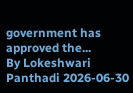government has approved the...
By Lokeshwari Panthadi 2026-06-30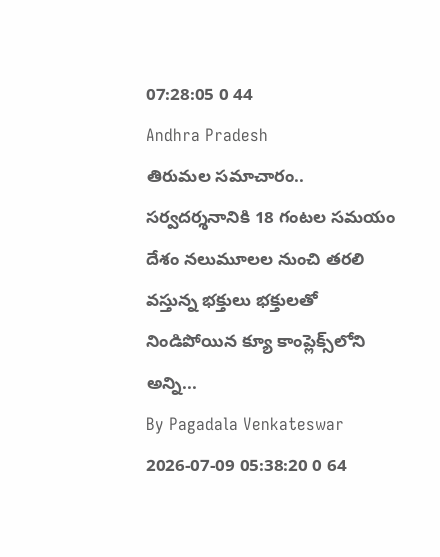07:28:05 0 44
Andhra Pradesh
తిరుమల సమాచారం.. సర్వదర్శనానికి 18 గంటల సమయం
దేశం నలుమూలల నుంచి తరలి వస్తున్న భక్తులు భక్తులతో నిండిపోయిన క్యూ కాంప్లెక్స్‌లోని అన్ని...
By Pagadala Venkateswar 2026-07-09 05:38:20 0 64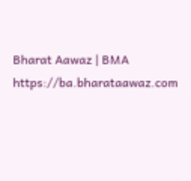Bharat Aawaz | BMA https://ba.bharataawaz.com